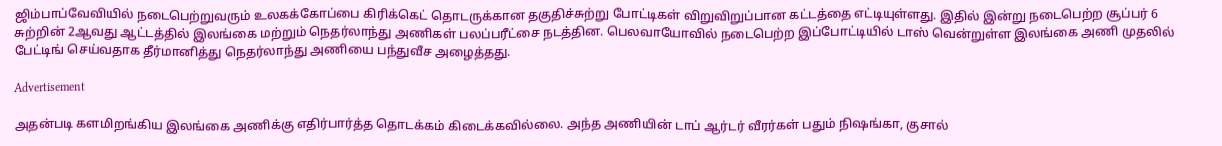ஜிம்பாப்வேவியில் நடைபெற்றுவரும் உலகக்கோப்பை கிரிக்கெட் தொடருக்கான தகுதிச்சுற்று போட்டிகள் விறுவிறுப்பான கட்டத்தை எட்டியுள்ளது. இதில் இன்று நடைபெற்ற சூப்பர் 6 சுற்றின் 2ஆவது ஆட்டத்தில் இலங்கை மற்றும் நெதர்லாந்து அணிகள் பலப்பரீட்சை நடத்தின. பெலவாயோவில் நடைபெற்ற இப்போட்டியில் டாஸ் வென்றுள்ள இலங்கை அணி முதலில் பேட்டிங் செய்வதாக தீர்மானித்து நெதர்லாந்து அணியை பந்துவீச அழைத்தது.

Advertisement

அதன்படி களமிறங்கிய இலங்கை அணிக்கு எதிர்பார்த்த தொடக்கம் கிடைக்கவில்லை. அந்த அணியின் டாப் ஆர்டர் வீரர்கள் பதும் நிஷங்கா, குசால்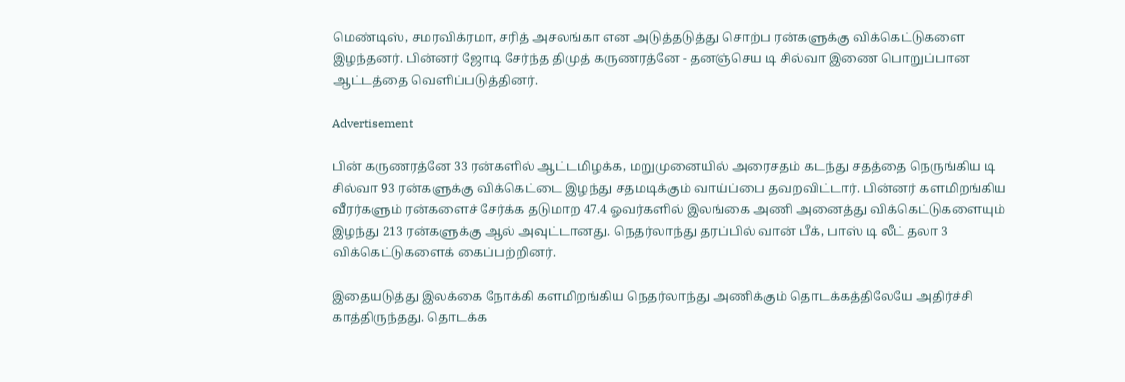மெண்டிஸ், சமரவிக்ரமா, சரித் அசலங்கா என அடுத்தடுத்து சொற்ப ரன்களுக்கு விக்கெட்டுகளை இழந்தனர். பின்னர் ஜோடி சேர்ந்த திமுத் கருணரத்னே - தனஞ்செய டி சில்வா இணை பொறுப்பான ஆட்டத்தை வெளிப்படுத்தினர்.

Advertisement

பின் கருணரத்னே 33 ரன்களில் ஆட்டமிழக்க, மறுமுனையில் அரைசதம் கடந்து சதத்தை நெருங்கிய டி சில்வா 93 ரன்களுக்கு விக்கெட்டை இழந்து சதமடிக்கும் வாய்ப்பை தவறவிட்டார். பின்னர் களமிறங்கிய வீரர்களும் ரன்களைச் சேர்க்க தடுமாற 47.4 ஓவர்களில் இலங்கை அணி அனைத்து விக்கெட்டுகளையும் இழந்து 213 ரன்களுக்கு ஆல் அவுட்டானது. நெதர்லாந்து தரப்பில் வான் பீக், பாஸ் டி லீட் தலா 3 விக்கெட்டுகளைக் கைப்பற்றினர்.

இதையடுத்து இலக்கை நோக்கி களமிறங்கிய நெதர்லாந்து அணிக்கும் தொடக்கத்திலேயே அதிர்ச்சி காத்திருந்தது. தொடக்க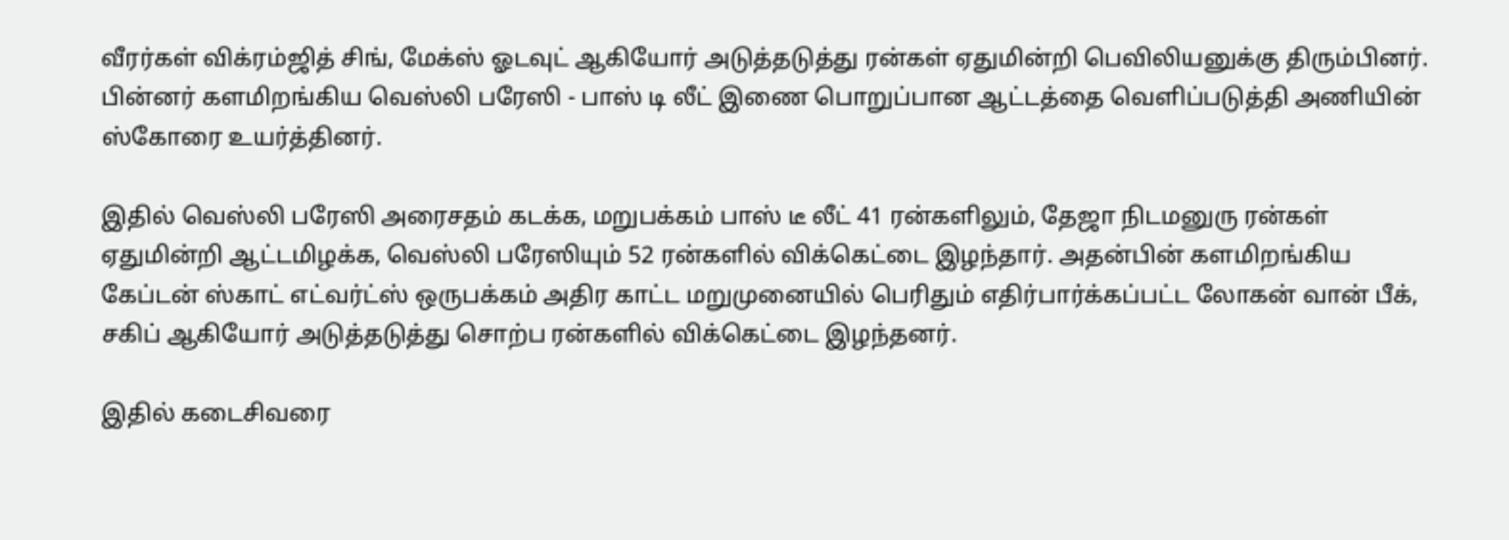வீரர்கள் விக்ரம்ஜித் சிங், மேக்ஸ் ஓடவுட் ஆகியோர் அடுத்தடுத்து ரன்கள் ஏதுமின்றி பெவிலியனுக்கு திரும்பினர்.  பின்னர் களமிறங்கிய வெஸ்லி பரேஸி - பாஸ் டி லீட் இணை பொறுப்பான ஆட்டத்தை வெளிப்படுத்தி அணியின் ஸ்கோரை உயர்த்தினர்.

இதில் வெஸ்லி பரேஸி அரைசதம் கடக்க, மறுபக்கம் பாஸ் டீ லீட் 41 ரன்களிலும், தேஜா நிடமனுரு ரன்கள் ஏதுமின்றி ஆட்டமிழக்க, வெஸ்லி பரேஸியும் 52 ரன்களில் விக்கெட்டை இழந்தார். அதன்பின் களமிறங்கிய கேப்டன் ஸ்காட் எட்வர்ட்ஸ் ஒருபக்கம் அதிர காட்ட மறுமுனையில் பெரிதும் எதிர்பார்க்கப்பட்ட லோகன் வான் பீக், சகிப் ஆகியோர் அடுத்தடுத்து சொற்ப ரன்களில் விக்கெட்டை இழந்தனர்.

இதில் கடைசிவரை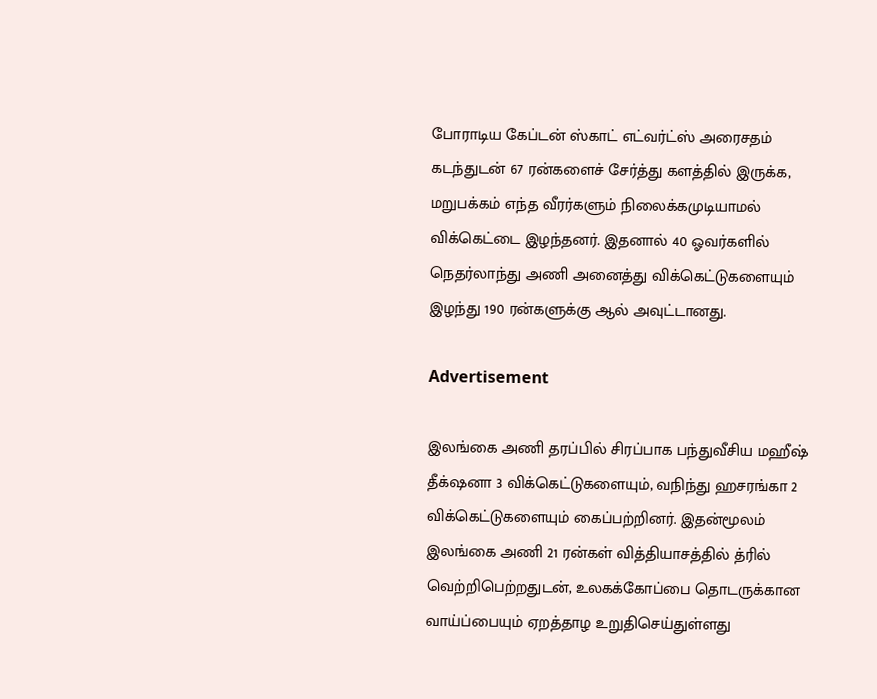போராடிய கேப்டன் ஸ்காட் எட்வர்ட்ஸ் அரைசதம் கடந்துடன் 67 ரன்களைச் சேர்த்து களத்தில் இருக்க, மறுபக்கம் எந்த வீரர்களும் நிலைக்கமுடியாமல் விக்கெட்டை இழந்தனர். இதனால் 40 ஓவர்களில் நெதர்லாந்து அணி அனைத்து விக்கெட்டுகளையும் இழந்து 190 ரன்களுக்கு ஆல் அவுட்டானது.

Advertisement

இலங்கை அணி தரப்பில் சிரப்பாக பந்துவீசிய மஹீஷ் தீக்‌ஷனா 3 விக்கெட்டுகளையும், வநிந்து ஹசரங்கா 2 விக்கெட்டுகளையும் கைப்பற்றினர். இதன்மூலம் இலங்கை அணி 21 ரன்கள் வித்தியாசத்தில் த்ரில் வெற்றிபெற்றதுடன், உலகக்கோப்பை தொடருக்கான வாய்ப்பையும் ஏறத்தாழ உறுதிசெய்துள்ளது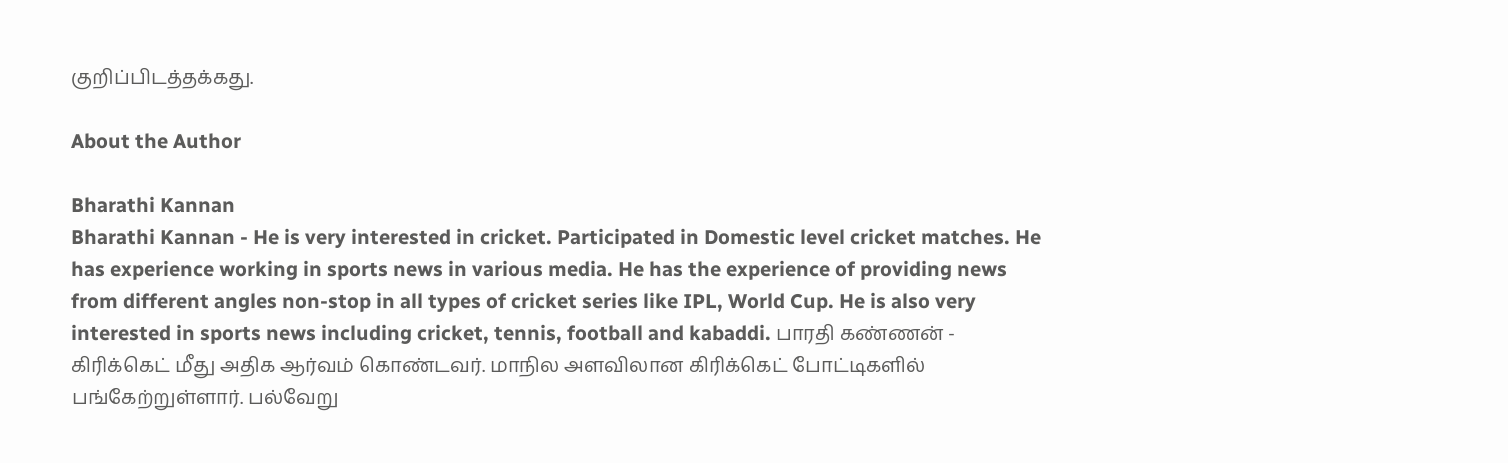குறிப்பிடத்தக்கது.

About the Author

Bharathi Kannan
Bharathi Kannan - He is very interested in cricket. Participated in Domestic level cricket matches. He has experience working in sports news in various media. He has the experience of providing news from different angles non-stop in all types of cricket series like IPL, World Cup. He is also very interested in sports news including cricket, tennis, football and kabaddi. பாரதி கண்ணன் - கிரிக்கெட் மீது அதிக ஆர்வம் கொண்டவர். மாநில அளவிலான கிரிக்கெட் போட்டிகளில் பங்கேற்றுள்ளார். பல்வேறு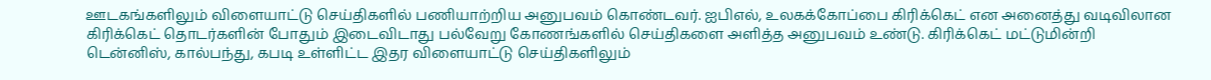ஊடகங்களிலும் விளையாட்டு செய்திகளில் பணியாற்றிய அனுபவம் கொண்டவர். ஐபிஎல், உலகக்கோப்பை கிரிக்கெட் என அனைத்து வடிவிலான கிரிக்கெட் தொடர்களின் போதும் இடைவிடாது பல்வேறு கோணங்களில் செய்திகளை அளித்த அனுபவம் உண்டு. கிரிக்கெட் மட்டுமின்றி டென்னிஸ், கால்பந்து, கபடி உள்ளிட்ட இதர விளையாட்டு செய்திகளிலும்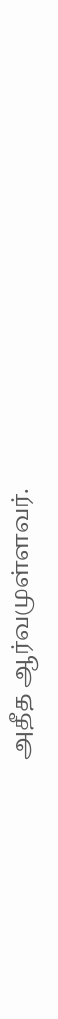அதீத ஆர்வமுள்ளவர்.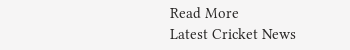Read More
Latest Cricket News